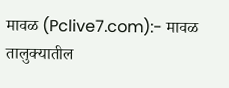मावळ (Pclive7.com):- मावळ तालुक्यातील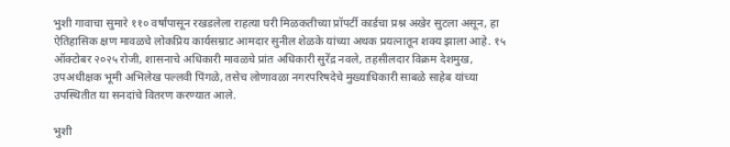भुशी गावाचा सुमारे ११० वर्षांपासून रखडलेला राहत्या घरी मिळकतीच्या प्रॉपर्टी कार्डचा प्रश्न अखेर सुटला असून, हा ऐतिहासिक क्षण मावळचे लोकप्रिय कार्यसम्राट आमदार सुनील शेळके यांच्या अथक प्रयत्नातून शक्य झाला आहे. १५ ऑक्टोबर २०२५ रोजी, शासनाचे अधिकारी मावळचे प्रांत अधिकारी सुरेंद्र नवले, तहसीलदार विक्रम देशमुख, उपअधीक्षक भूमी अभिलेख पल्लवी पिंगळे, तसेच लोणावळा नगरपरिषदेचे मुख्याधिकारी साबळे साहेब यांच्या उपस्थितीत या सनदांचे वितरण करण्यात आले.

भुशी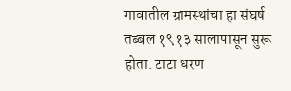गावातील ग्रामस्थांचा हा संघर्ष तब्बल १९१३ सालापासून सुरू होता. टाटा धरण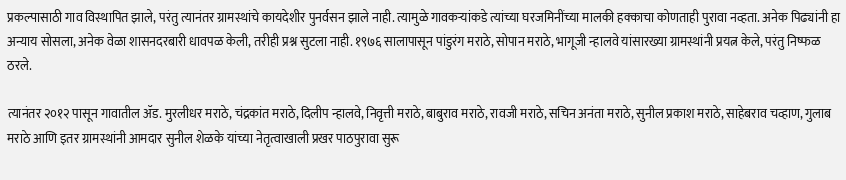प्रकल्पासाठी गाव विस्थापित झाले, परंतु त्यानंतर ग्रामस्थांचे कायदेशीर पुनर्वसन झाले नाही. त्यामुळे गावकऱ्यांकडे त्यांच्या घरजमिनींच्या मालकी हक्काचा कोणताही पुरावा नव्हता. अनेक पिढ्यांनी हा अन्याय सोसला, अनेक वेळा शासनदरबारी धावपळ केली, तरीही प्रश्न सुटला नाही. १९७६ सालापासून पांडुरंग मराठे, सोपान मराठे, भागूजी न्हालवे यांसारख्या ग्रामस्थांनी प्रयत्न केले, परंतु निष्फळ ठरले.

त्यानंतर २०१२ पासून गावातील ॲड. मुरलीधर मराठे, चंद्रकांत मराठे, दिलीप न्हालवे, निवृत्ती मराठे, बाबुराव मराठे, रावजी मराठे, सचिन अनंता मराठे, सुनील प्रकाश मराठे, साहेबराव चव्हाण, गुलाब मराठे आणि इतर ग्रामस्थांनी आमदार सुनील शेळके यांच्या नेतृत्वाखाली प्रखर पाठपुरावा सुरू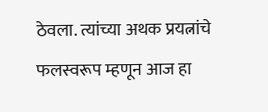ठेवला. त्यांच्या अथक प्रयत्नांचे फलस्वरूप म्हणून आज हा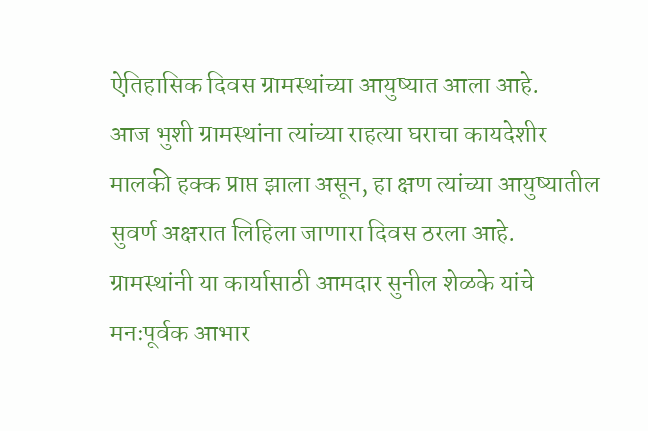ऐतिहासिक दिवस ग्रामस्थांच्या आयुष्यात आला आहे.
आज भुशी ग्रामस्थांना त्यांच्या राहत्या घराचा कायदेशीर मालकी हक्क प्राप्त झाला असून, हा क्षण त्यांच्या आयुष्यातील सुवर्ण अक्षरात लिहिला जाणारा दिवस ठरला आहे. ग्रामस्थांनी या कार्यासाठी आमदार सुनील शेळके यांचे मनःपूर्वक आभार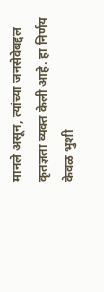मानले असून, त्यांच्या जनसेवेबद्दल कृतज्ञता व्यक्त केली आहे. हा निर्णय केवळ भुशी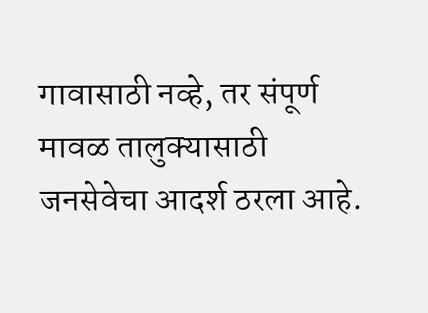गावासाठी नव्हे, तर संपूर्ण मावळ तालुक्यासाठी जनसेवेचा आदर्श ठरला आहे.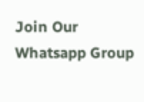Join Our Whatsapp Group